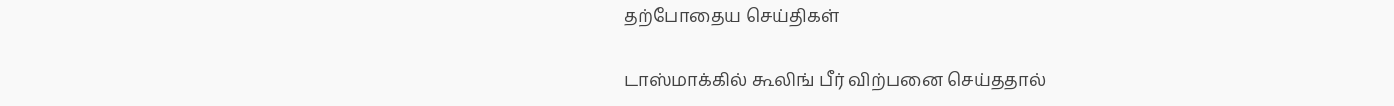தற்போதைய செய்திகள்

டாஸ்மாக்கில் கூலிங் பீர் விற்பனை செய்ததால்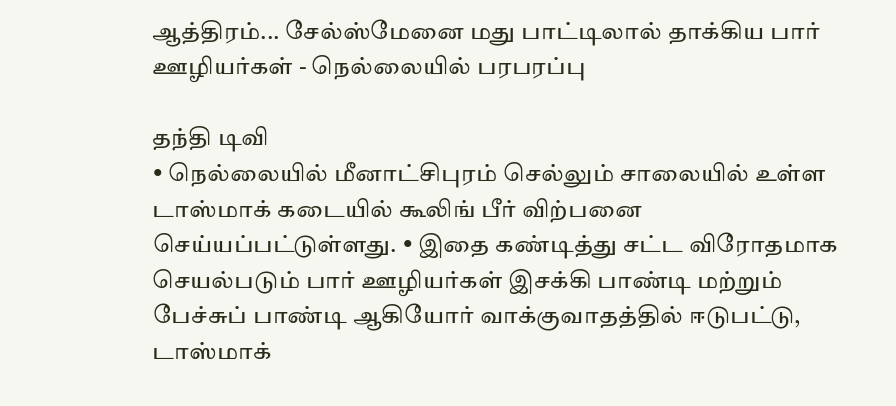ஆத்திரம்... சேல்ஸ்மேனை மது பாட்டிலால் தாக்கிய பார் ஊழியர்கள் - நெல்லையில் பரபரப்பு

தந்தி டிவி
• நெல்லையில் மீனாட்சிபுரம் செல்லும் சாலையில் உள்ள டாஸ்மாக் கடையில் கூலிங் பீர் விற்பனை செய்யப்பட்டுள்ளது. • இதை கண்டித்து சட்ட விரோதமாக செயல்படும் பார் ஊழியர்கள் இசக்கி பாண்டி மற்றும் பேச்சுப் பாண்டி ஆகியோர் வாக்குவாதத்தில் ஈடுபட்டு, டாஸ்மாக்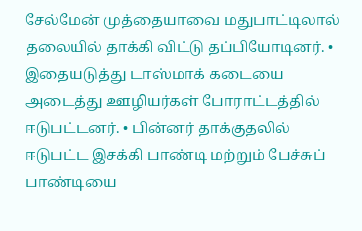சேல்மேன் முத்தையாவை மதுபாட்டிலால் தலையில் தாக்கி விட்டு தப்பியோடினர். • இதையடுத்து டாஸ்மாக் கடையை அடைத்து ஊழியர்கள் போராட்டத்தில் ஈடுபட்டனர். • பின்னர் தாக்குதலில் ஈடுபட்ட இசக்கி பாண்டி மற்றும் பேச்சுப் பாண்டியை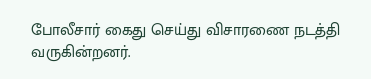போலீசார் கைது செய்து விசாரணை நடத்தி வருகின்றனர்.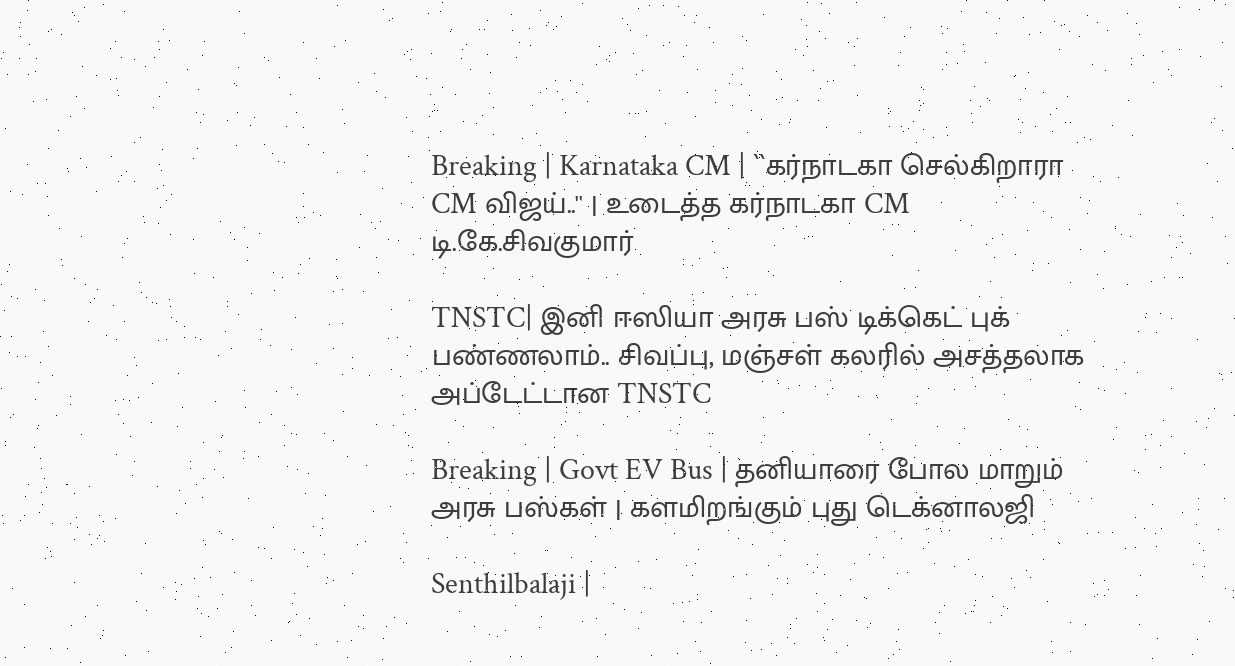Breaking | Karnataka CM | ``கர்நாடகா செல்கிறாரா CM விஜய்..'' | உடைத்த கர்நாடகா CM டி.கே.சிவகுமார்

TNSTC| இனி ஈஸியா அரசு பஸ் டிக்கெட் புக் பண்ணலாம்.. சிவப்பு, மஞ்சள் கலரில் அசத்தலாக அப்டேட்டான TNSTC

Breaking | Govt EV Bus | தனியாரை போல மாறும் அரசு பஸ்கள் | களமிறங்கும் புது டெக்னாலஜி

Senthilbalaji |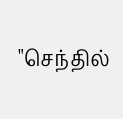"செந்தில்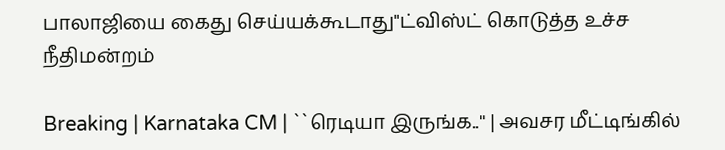பாலாஜியை கைது செய்யக்கூடாது"ட்விஸ்ட் கொடுத்த உச்ச நீதிமன்றம்

Breaking | Karnataka CM | ``ரெடியா இருங்க..'' | அவசர மீட்டிங்கில்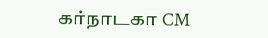கர்நாடகா CM